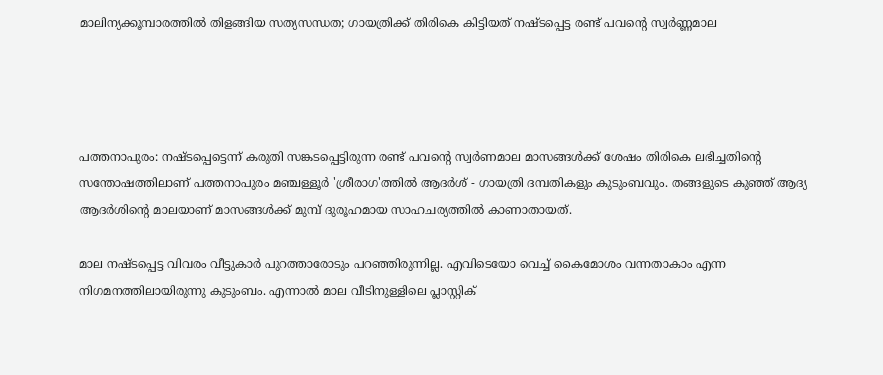മാലിന്യക്കൂമ്പാരത്തിൽ തിളങ്ങിയ സത്യസന്ധത; ഗായത്രിക്ക് തിരികെ കിട്ടിയത് നഷ്ടപ്പെട്ട രണ്ട് പവന്റെ സ്വർണ്ണമാല




പത്തനാപുരം: നഷ്ടപ്പെട്ടെന്ന് കരുതി സങ്കടപ്പെട്ടിരുന്ന രണ്ട് പവന്റെ സ്വര്‍ണമാല മാസങ്ങള്‍ക്ക് ശേഷം തിരികെ ലഭിച്ചതിന്റെ സന്തോഷത്തിലാണ് പത്തനാപുരം മഞ്ചള്ളൂര്‍ 'ശ്രീരാഗ'ത്തില്‍ ആദര്‍ശ് - ഗായത്രി ദമ്പതികളും കുടുംബവും. തങ്ങളുടെ കുഞ്ഞ് ആദ്യ ആദര്‍ശിന്റെ മാലയാണ് മാസങ്ങള്‍ക്ക് മുമ്പ് ദുരൂഹമായ സാഹചര്യത്തില്‍ കാണാതായത്.

മാല നഷ്ടപ്പെട്ട വിവരം വീട്ടുകാര്‍ പുറത്താരോടും പറഞ്ഞിരുന്നില്ല. എവിടെയോ വെച്ച് കൈമോശം വന്നതാകാം എന്ന നിഗമനത്തിലായിരുന്നു കുടുംബം. എന്നാല്‍ മാല വീടിനുള്ളിലെ പ്ലാസ്റ്റിക്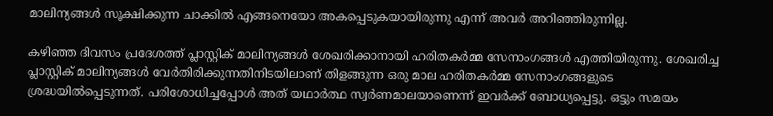മാലിന്യങ്ങള്‍ സൂക്ഷിക്കുന്ന ചാക്കില്‍ എങ്ങനെയോ അകപ്പെടുകയായിരുന്നു എന്ന് അവര്‍ അറിഞ്ഞിരുന്നില്ല.

കഴിഞ്ഞ ദിവസം പ്രദേശത്ത് പ്ലാസ്റ്റിക് മാലിന്യങ്ങള്‍ ശേഖരിക്കാനായി ഹരിതകര്‍മ്മ സേനാംഗങ്ങള്‍ എത്തിയിരുന്നു. ശേഖരിച്ച പ്ലാസ്റ്റിക് മാലിന്യങ്ങള്‍ വേര്‍തിരിക്കുന്നതിനിടയിലാണ് തിളങ്ങുന്ന ഒരു മാല ഹരിതകര്‍മ്മ സേനാംഗങ്ങളുടെ ശ്രദ്ധയില്‍പ്പെടുന്നത്. പരിശോധിച്ചപ്പോള്‍ അത് യഥാര്‍ത്ഥ സ്വര്‍ണമാലയാണെന്ന് ഇവര്‍ക്ക് ബോധ്യപ്പെട്ടു. ഒട്ടും സമയം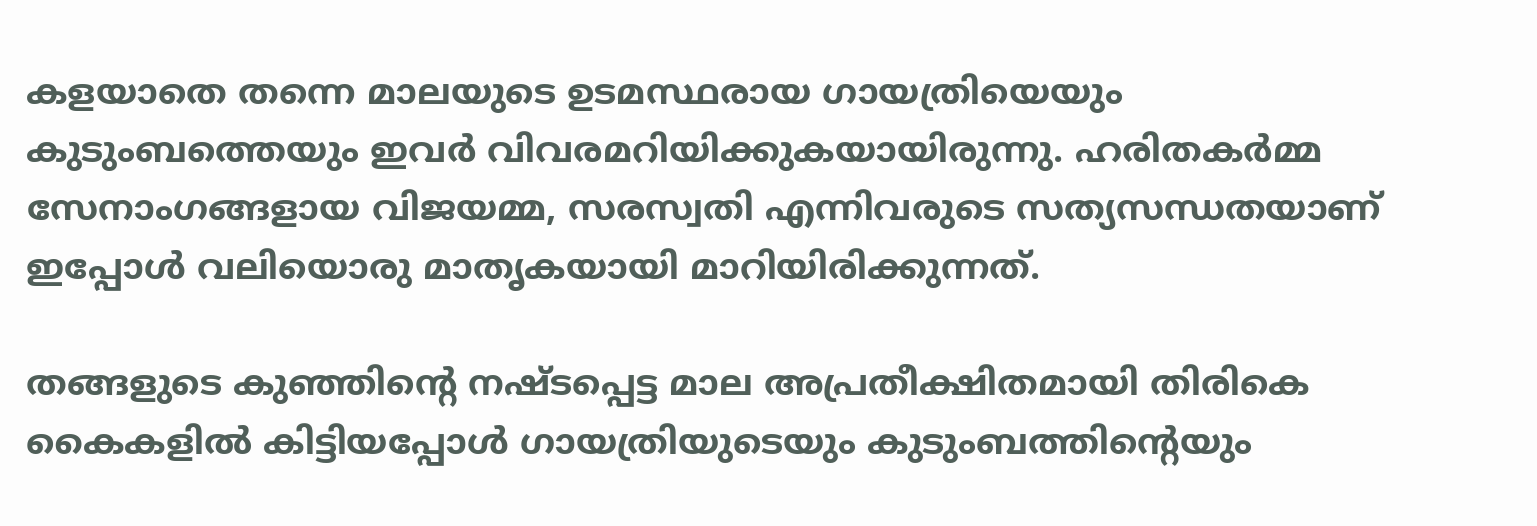കളയാതെ തന്നെ മാലയുടെ ഉടമസ്ഥരായ ഗായത്രിയെയും കുടുംബത്തെയും ഇവര്‍ വിവരമറിയിക്കുകയായിരുന്നു. ഹരിതകര്‍മ്മ സേനാംഗങ്ങളായ വിജയമ്മ, സരസ്വതി എന്നിവരുടെ സത്യസന്ധതയാണ് ഇപ്പോള്‍ വലിയൊരു മാതൃകയായി മാറിയിരിക്കുന്നത്.

തങ്ങളുടെ കുഞ്ഞിന്റെ നഷ്ടപ്പെട്ട മാല അപ്രതീക്ഷിതമായി തിരികെ കൈകളില്‍ കിട്ടിയപ്പോള്‍ ഗായത്രിയുടെയും കുടുംബത്തിന്റെയും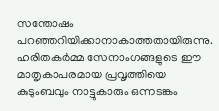സന്തോഷം പറഞ്ഞറിയിക്കാനാകാത്തതായിരുന്നു. ഹരിതകര്‍മ്മ സേനാംഗങ്ങളുടെ ഈ മാതൃകാപരമായ പ്രവൃത്തിയെ കുടുംബവും നാട്ടുകാരും ഒന്നടങ്കം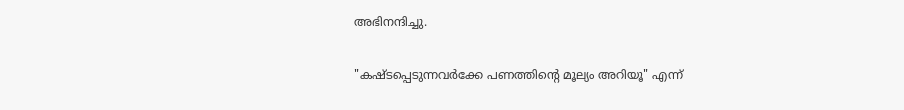അഭിനന്ദിച്ചു.

"കഷ്ടപ്പെടുന്നവര്‍ക്കേ പണത്തിന്റെ മൂല്യം അറിയൂ" എന്ന്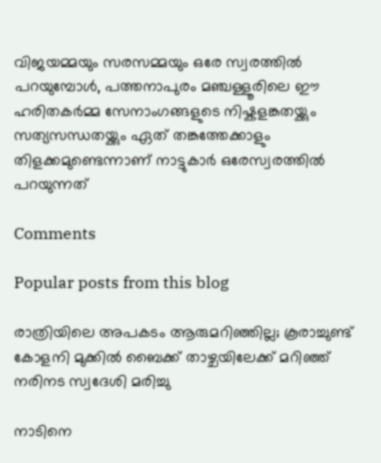വിജയമ്മയും സരസമ്മയും ഒരേ സ്വരത്തില്‍ പറയുമ്പോള്‍, പത്തനാപുരം മഞ്ചള്ളൂരിലെ ഈ ഹരിതകര്‍മ്മ സേനാംഗങ്ങളുടെ നിഷ്കളങ്കതയ്ക്കും സത്യസന്ധതയ്ക്കും ഏത് തങ്കത്തേക്കാളും തിളക്കമുണ്ടെന്നാണ് നാട്ടുകാര്‍ ഒരേസ്വരത്തില്‍ പറയുന്നത്

Comments

Popular posts from this blog

രാത്രിയിലെ അപകടം ആരുമറിഞ്ഞില്ല; കൂരാച്ചുണ്ട് കോളനി മുക്കിൽ ബൈക്ക് താഴ്ചയിലേക്ക് മറിഞ്ഞ് നരിനട സ്വദേശി മരിച്ചു

നാടിനെ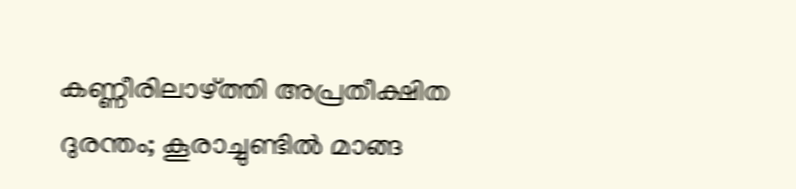കണ്ണീരിലാഴ്ത്തി അപ്രതീക്ഷിത ദുരന്തം; കൂരാച്ചുണ്ടിൽ മാങ്ങ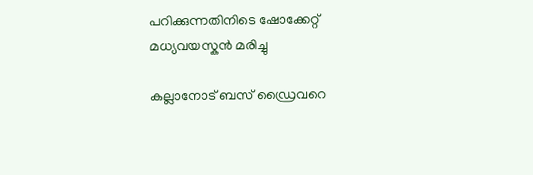പറിക്കുന്നതിനിടെ ഷോക്കേറ്റ് മധ്യവയസ്കൻ മരിച്ചു

കല്ലാനോട് ബസ് ഡ്രൈവറെ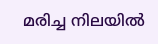മരിച്ച നിലയിൽ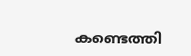കണ്ടെത്തി